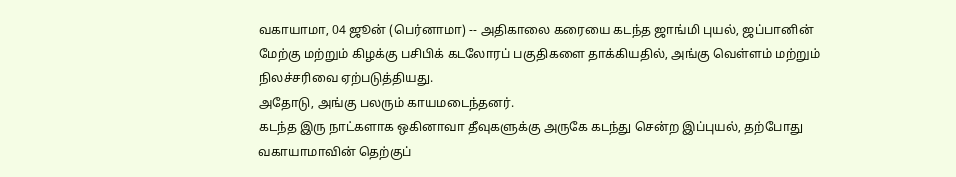வகாயாமா, 04 ஜூன் (பெர்னாமா) -- அதிகாலை கரையை கடந்த ஜாங்மி புயல், ஜப்பானின் மேற்கு மற்றும் கிழக்கு பசிபிக் கடலோரப் பகுதிகளை தாக்கியதில், அங்கு வெள்ளம் மற்றும் நிலச்சரிவை ஏற்படுத்தியது.
அதோடு, அங்கு பலரும் காயமடைந்தனர்.
கடந்த இரு நாட்களாக ஒகினாவா தீவுகளுக்கு அருகே கடந்து சென்ற இப்புயல், தற்போது வகாயாமாவின் தெற்குப்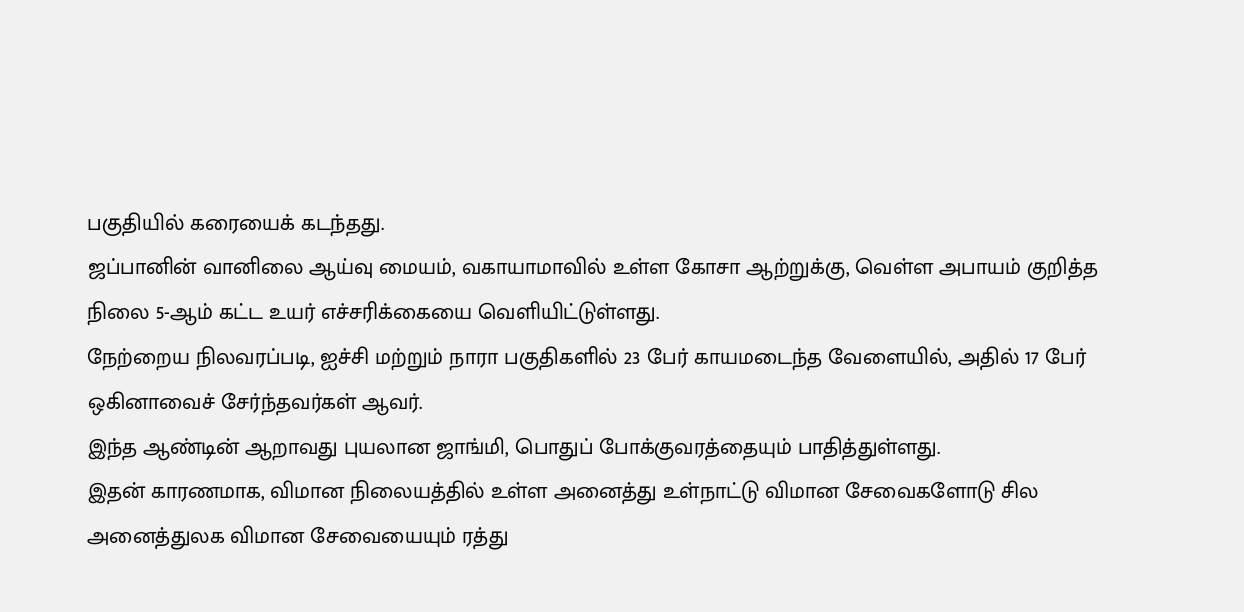பகுதியில் கரையைக் கடந்தது.
ஜப்பானின் வானிலை ஆய்வு மையம், வகாயாமாவில் உள்ள கோசா ஆற்றுக்கு, வெள்ள அபாயம் குறித்த நிலை 5-ஆம் கட்ட உயர் எச்சரிக்கையை வெளியிட்டுள்ளது.
நேற்றைய நிலவரப்படி, ஐச்சி மற்றும் நாரா பகுதிகளில் 23 பேர் காயமடைந்த வேளையில், அதில் 17 பேர் ஒகினாவைச் சேர்ந்தவர்கள் ஆவர்.
இந்த ஆண்டின் ஆறாவது புயலான ஜாங்மி, பொதுப் போக்குவரத்தையும் பாதித்துள்ளது.
இதன் காரணமாக, விமான நிலையத்தில் உள்ள அனைத்து உள்நாட்டு விமான சேவைகளோடு சில அனைத்துலக விமான சேவையையும் ரத்து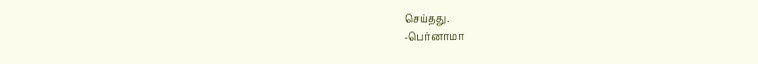செய்தது.
-பெர்னாமா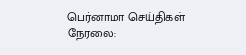பெர்னாமா செய்திகள் நேரலை: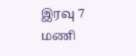இரவு 7 மணி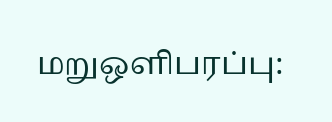மறுஒளிபரப்பு: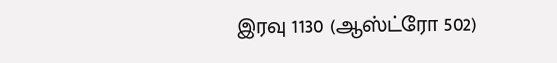இரவு 1130 (ஆஸ்ட்ரோ 502)